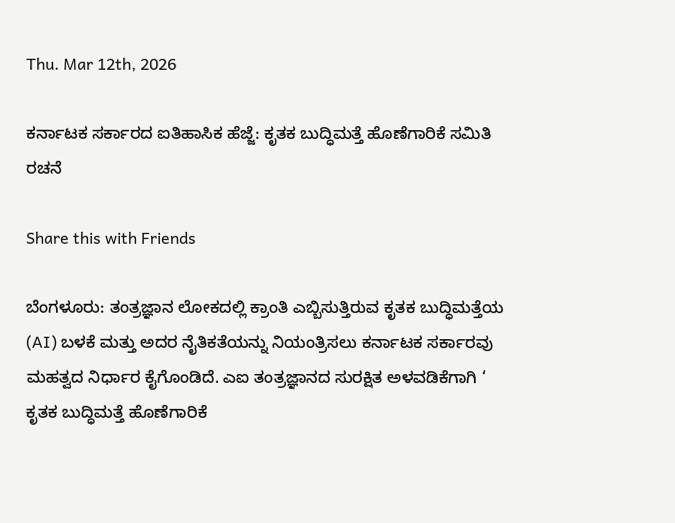Thu. Mar 12th, 2026

ಕರ್ನಾಟಕ ಸರ್ಕಾರದ ಐತಿಹಾಸಿಕ ಹೆಜ್ಜೆ: ಕೃತಕ ಬುದ್ಧಿಮತ್ತೆ ಹೊಣೆಗಾರಿಕೆ ಸಮಿತಿ ರಚನೆ

Share this with Friends

ಬೆಂಗಳೂರು: ತಂತ್ರಜ್ಞಾನ ಲೋಕದಲ್ಲಿ ಕ್ರಾಂತಿ ಎಬ್ಬಿಸುತ್ತಿರುವ ಕೃತಕ ಬುದ್ಧಿಮತ್ತೆಯ (AI) ಬಳಕೆ ಮತ್ತು ಅದರ ನೈತಿಕತೆಯನ್ನು ನಿಯಂತ್ರಿಸಲು ಕರ್ನಾಟಕ ಸರ್ಕಾರವು ಮಹತ್ವದ ನಿರ್ಧಾರ ಕೈಗೊಂಡಿದೆ. ಎಐ ತಂತ್ರಜ್ಞಾನದ ಸುರಕ್ಷಿತ ಅಳವಡಿಕೆಗಾಗಿ ‘ ಕೃತಕ ಬುದ್ಧಿಮತ್ತೆ ಹೊಣೆಗಾರಿಕೆ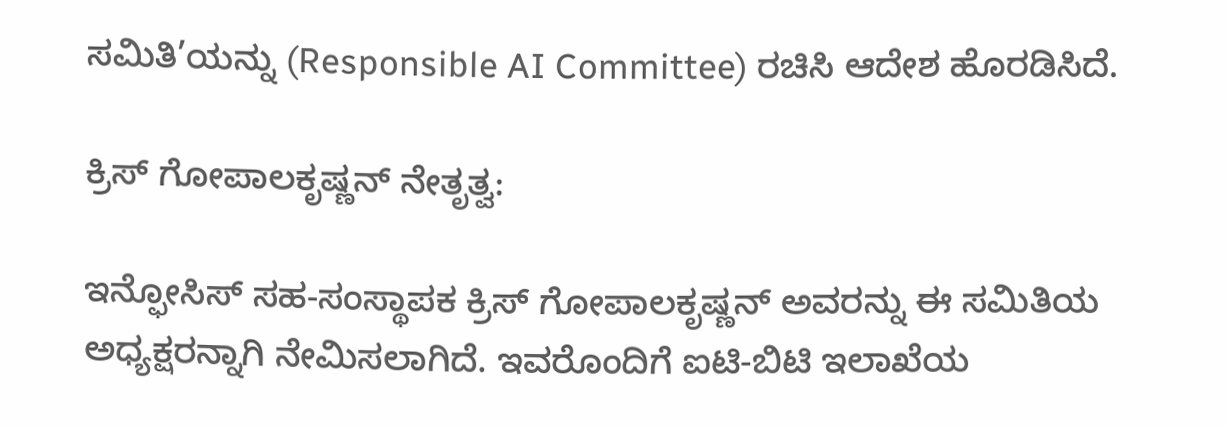ಸಮಿತಿ’ಯನ್ನು (Responsible AI Committee) ರಚಿಸಿ ಆದೇಶ ಹೊರಡಿಸಿದೆ.

ಕ್ರಿಸ್ ಗೋಪಾಲಕೃಷ್ಣನ್ ನೇತೃತ್ವ:

ಇನ್ಫೋಸಿಸ್ ಸಹ-ಸಂಸ್ಥಾಪಕ ಕ್ರಿಸ್ ಗೋಪಾಲಕೃಷ್ಣನ್ ಅವರನ್ನು ಈ ಸಮಿತಿಯ ಅಧ್ಯಕ್ಷರನ್ನಾಗಿ ನೇಮಿಸಲಾಗಿದೆ. ಇವರೊಂದಿಗೆ ಐಟಿ-ಬಿಟಿ ಇಲಾಖೆಯ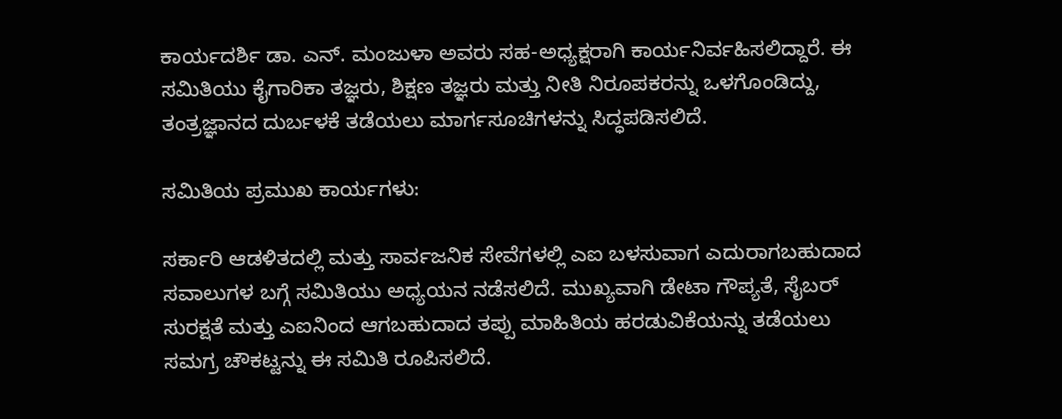ಕಾರ್ಯದರ್ಶಿ ಡಾ. ಎನ್. ಮಂಜುಳಾ ಅವರು ಸಹ-ಅಧ್ಯಕ್ಷರಾಗಿ ಕಾರ್ಯನಿರ್ವಹಿಸಲಿದ್ದಾರೆ. ಈ ಸಮಿತಿಯು ಕೈಗಾರಿಕಾ ತಜ್ಞರು, ಶಿಕ್ಷಣ ತಜ್ಞರು ಮತ್ತು ನೀತಿ ನಿರೂಪಕರನ್ನು ಒಳಗೊಂಡಿದ್ದು, ತಂತ್ರಜ್ಞಾನದ ದುರ್ಬಳಕೆ ತಡೆಯಲು ಮಾರ್ಗಸೂಚಿಗಳನ್ನು ಸಿದ್ಧಪಡಿಸಲಿದೆ.

ಸಮಿತಿಯ ಪ್ರಮುಖ ಕಾರ್ಯಗಳು:

ಸರ್ಕಾರಿ ಆಡಳಿತದಲ್ಲಿ ಮತ್ತು ಸಾರ್ವಜನಿಕ ಸೇವೆಗಳಲ್ಲಿ ಎಐ ಬಳಸುವಾಗ ಎದುರಾಗಬಹುದಾದ ಸವಾಲುಗಳ ಬಗ್ಗೆ ಸಮಿತಿಯು ಅಧ್ಯಯನ ನಡೆಸಲಿದೆ. ಮುಖ್ಯವಾಗಿ ಡೇಟಾ ಗೌಪ್ಯತೆ, ಸೈಬರ್ ಸುರಕ್ಷತೆ ಮತ್ತು ಎಐನಿಂದ ಆಗಬಹುದಾದ ತಪ್ಪು ಮಾಹಿತಿಯ ಹರಡುವಿಕೆಯನ್ನು ತಡೆಯಲು ಸಮಗ್ರ ಚೌಕಟ್ಟನ್ನು ಈ ಸಮಿತಿ ರೂಪಿಸಲಿದೆ.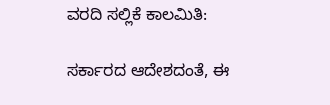ವರದಿ ಸಲ್ಲಿಕೆ ಕಾಲಮಿತಿ:

ಸರ್ಕಾರದ ಆದೇಶದಂತೆ, ಈ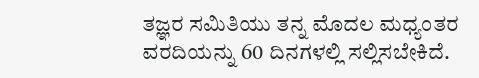ತಜ್ಞರ ಸಮಿತಿಯು ತನ್ನ ಮೊದಲ ಮಧ್ಯಂತರ ವರದಿಯನ್ನು 60 ದಿನಗಳಲ್ಲಿ ಸಲ್ಲಿಸಬೇಕಿದೆ.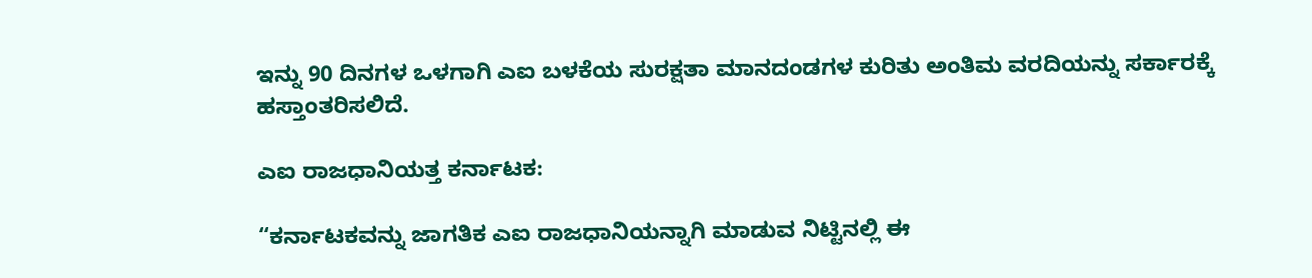ಇನ್ನು 90 ದಿನಗಳ ಒಳಗಾಗಿ ಎಐ ಬಳಕೆಯ ಸುರಕ್ಷತಾ ಮಾನದಂಡಗಳ ಕುರಿತು ಅಂತಿಮ ವರದಿಯನ್ನು ಸರ್ಕಾರಕ್ಕೆ ಹಸ್ತಾಂತರಿಸಲಿದೆ.

ಎಐ ರಾಜಧಾನಿಯತ್ತ ಕರ್ನಾಟಕ:

“ಕರ್ನಾಟಕವನ್ನು ಜಾಗತಿಕ ಎಐ ರಾಜಧಾನಿಯನ್ನಾಗಿ ಮಾಡುವ ನಿಟ್ಟಿನಲ್ಲಿ ಈ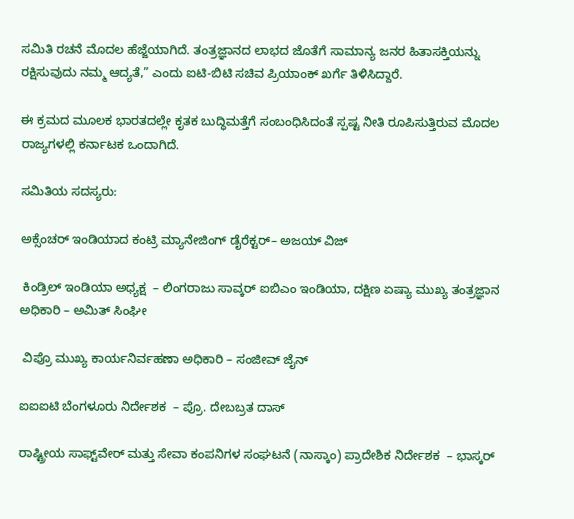ಸಮಿತಿ ರಚನೆ ಮೊದಲ ಹೆಜ್ಜೆಯಾಗಿದೆ. ತಂತ್ರಜ್ಞಾನದ ಲಾಭದ ಜೊತೆಗೆ ಸಾಮಾನ್ಯ ಜನರ ಹಿತಾಸಕ್ತಿಯನ್ನು ರಕ್ಷಿಸುವುದು ನಮ್ಮ ಆದ್ಯತೆ,” ಎಂದು ಐಟಿ-ಬಿಟಿ ಸಚಿವ ಪ್ರಿಯಾಂಕ್ ಖರ್ಗೆ ತಿಳಿಸಿದ್ದಾರೆ.

ಈ ಕ್ರಮದ ಮೂಲಕ ಭಾರತದಲ್ಲೇ ಕೃತಕ ಬುದ್ಧಿಮತ್ತೆಗೆ ಸಂಬಂಧಿಸಿದಂತೆ ಸ್ಪಷ್ಟ ನೀತಿ ರೂಪಿಸುತ್ತಿರುವ ಮೊದಲ ರಾಜ್ಯಗಳಲ್ಲಿ ಕರ್ನಾಟಕ ಒಂದಾಗಿದೆ.

ಸಮಿತಿಯ ಸದಸ್ಯರು:

ಅಕ್ಸೆಂಚರ್ ಇಂಡಿಯಾದ ಕಂಟ್ರಿ ಮ್ಯಾನೇಜಿಂಗ್‌ ಡೈರೆಕ್ಟರ್‌– ಅಜಯ್ ವಿಜ್

 ಕಿಂಡ್ರಿಲ್ ಇಂಡಿಯಾ ಅಧ್ಯಕ್ಷ  – ಲಿಂಗರಾಜು ಸಾವ್ಕರ್ ಐಬಿಎಂ ಇಂಡಿಯಾ, ದಕ್ಷಿಣ ಏಷ್ಯಾ ಮುಖ್ಯ ತಂತ್ರಜ್ಞಾನ ಅಧಿಕಾರಿ – ಅಮಿತ್ ಸಿಂಘೀ

 ವಿಪ್ರೊ ಮುಖ್ಯ ಕಾರ್ಯನಿರ್ವಹಣಾ ಅಧಿಕಾರಿ – ಸಂಜೀವ್ ಜೈನ್

ಐಐಐಟಿ ಬೆಂಗಳೂರು ನಿರ್ದೇಶಕ  – ಪ್ರೊ. ದೇಬಬ್ರತ ದಾಸ್

ರಾಷ್ಟ್ರೀಯ ಸಾಫ್ಟ್‌ವೇರ್ ಮತ್ತು ಸೇವಾ ಕಂಪನಿಗಳ ಸಂಘಟನೆ (ನಾಸ್ಕಾಂ) ಪ್ರಾದೇಶಿಕ ನಿರ್ದೇಶಕ  – ಭಾಸ್ಕರ್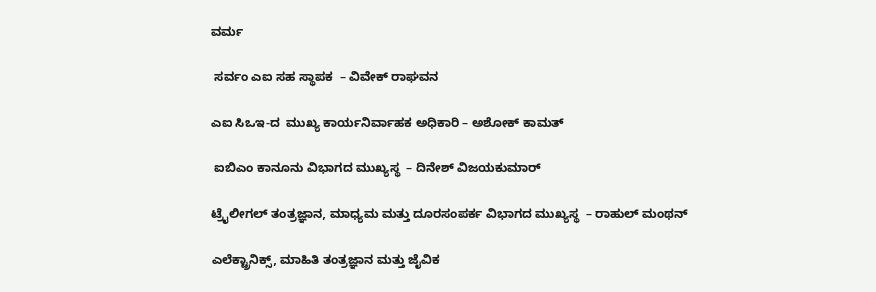ವರ್ಮ

 ಸರ್ವಂ ಎಐ ಸಹ ಸ್ಥಾಪಕ  – ವಿವೇಕ್ ರಾಘವನ

ಎಐ ಸಿಒಇ-ದ  ಮುಖ್ಯ ಕಾರ್ಯನಿರ್ವಾಹಕ ಅಧಿಕಾರಿ – ಅಶೋಕ್ ಕಾಮತ್

 ಐಬಿಎಂ ಕಾನೂನು ವಿಭಾಗದ ಮುಖ್ಯಸ್ಥ  – ದಿನೇಶ್ ವಿಜಯಕುಮಾರ್

ಟ್ರೈಲೀಗಲ್ ತಂತ್ರಜ್ಞಾನ, ಮಾಧ್ಯಮ ಮತ್ತು ದೂರಸಂಪರ್ಕ ವಿಭಾಗದ ಮುಖ್ಯಸ್ಥ  – ರಾಹುಲ್ ಮಂಥನ್

ಎಲೆಕ್ಟ್ರಾನಿಕ್ಸ್, ಮಾಹಿತಿ ತಂತ್ರಜ್ಞಾನ ಮತ್ತು ಜೈವಿಕ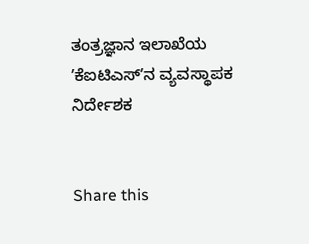ತಂತ್ರಜ್ಞಾನ ಇಲಾಖೆಯ ʼಕೆಐಟಿಎಸ್‌ʼನ ವ್ಯವಸ್ಥಾಪಕ ನಿರ್ದೇಶಕ


Share this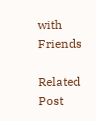with Friends

Related Post